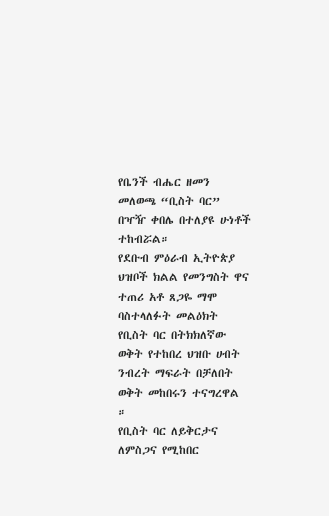የቤንች ብሔር ዘመን መለወጫ “ቢስት ባር” በዣዥ ቀበሌ በተለያዩ ሁነቶች ተከብሯል።
የደቡብ ምዕራብ ኢትዮጵያ ህዝቦች ክልል የመንግስት ዋና ተጠሪ አቶ ጸጋዬ ማሞ ባስተላለፉት መልዕክት የቢስት ባር በትክክለኛው ወቅት የተከበረ ህዝቡ ሀብት ንብረት ማፍራት በቻለበት ወቅት መከበሩን ተናግረዋል ።
የቢስት ባር ለይቅርታና ለምስጋና የሚከበር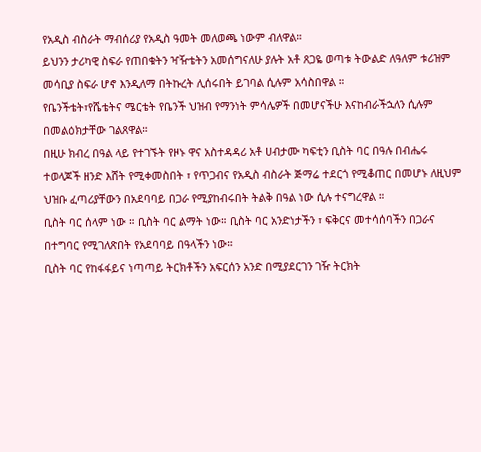የአዲስ ብስራት ማብሰሪያ የአዲስ ዓመት መለወጫ ነውም ብለዋል።
ይህንን ታሪካዊ ስፍራ የጠበቁትን ዣዥቴትን አመሰግናለሁ ያሉት አቶ ጸጋዬ ወጣቱ ትውልድ ለዓለም ቱሪዝም መሳቢያ ስፍራ ሆኖ እንዲለማ በትኩረት ሊሰሩበት ይገባል ሲሉም አሳስበዋል ።
የቤንችቴት፣የሼቴትና ሜርቴት የቤንች ህዝብ የማንነት ምሳሌዎች በመሆናችሁ እናከብራችኋለን ሲሉም በመልዕክታቸው ገልጸዋል።
በዚሁ ክብረ በዓል ላይ የተገኙት የዞኑ ዋና አስተዳዳሪ አቶ ሀብታሙ ካፍቲን ቢስት ባር በዓሉ በብሔሩ ተወላጆች ዘንድ እሸት የሚቀመስበት ፣ የጥጋብና የአዲስ ብስራት ጅማሬ ተደርጎ የሚቆጠር በመሆኑ ለዚህም ህዝቡ ፈጣሪያቸውን በአደባባይ በጋራ የሚያከብሩበት ትልቅ በዓል ነው ሲሉ ተናግረዋል ።
ቢስት ባር ሰላም ነው ። ቢስት ባር ልማት ነው። ቢስት ባር አንድነታችን ፣ ፍቅርና መተሳሰባችን በጋራና በተግባር የሚገለጽበት የአደባባይ በዓላችን ነው።
ቢስት ባር የከፋፋይና ነጣጣይ ትርክቶችን አፍርሰን አንድ በሚያደርገን ገዥ ትርክት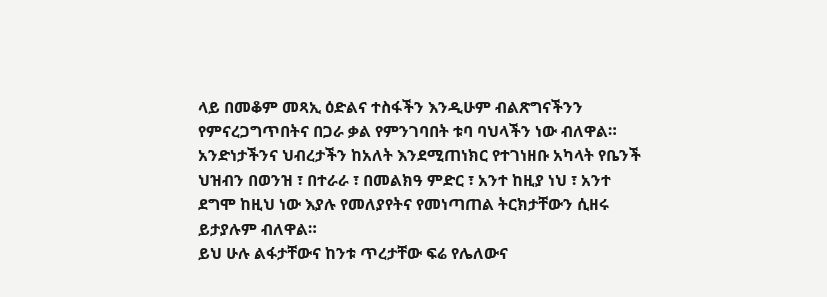ላይ በመቆም መጻኢ ዕድልና ተስፋችን እንዲሁም ብልጽግናችንን የምናረጋግጥበትና በጋራ ቃል የምንገባበት ቱባ ባህላችን ነው ብለዋል።
አንድነታችንና ህብረታችን ከአለት እንደሚጠነክር የተገነዘቡ አካላት የቤንች ህዝብን በወንዝ ፣ በተራራ ፣ በመልክዓ ምድር ፣ አንተ ከዚያ ነህ ፣ አንተ ደግሞ ከዚህ ነው እያሉ የመለያየትና የመነጣጠል ትርክታቸውን ሲዘሩ ይታያሉም ብለዋል።
ይህ ሁሉ ልፋታቸውና ከንቱ ጥረታቸው ፍሬ የሌለውና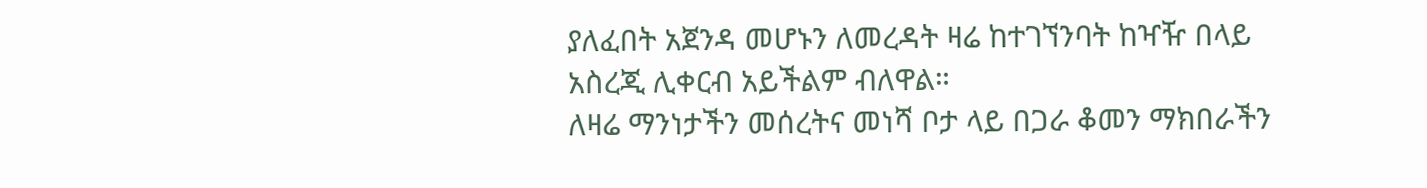ያለፈበት አጀንዳ መሆኑን ለመረዳት ዛሬ ከተገኘንባት ከዣዥ በላይ አስረጂ ሊቀርብ አይችልም ብለዋል።
ለዛሬ ማንነታችን መሰረትና መነሻ ቦታ ላይ በጋራ ቆመን ማክበራችን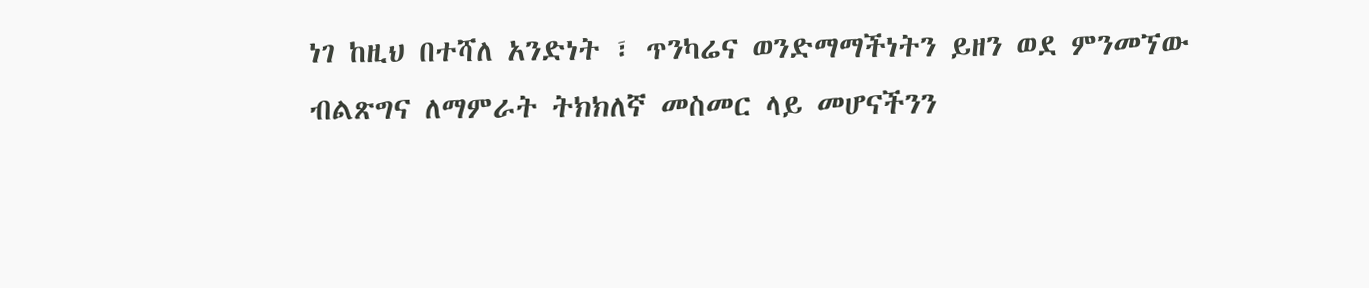ነገ ከዚህ በተሻለ አንድነት ፣ ጥንካሬና ወንድማማችነትን ይዘን ወደ ምንመኘው ብልጽግና ለማምራት ትክክለኛ መስመር ላይ መሆናችንን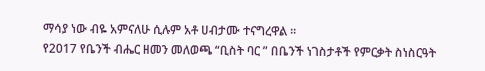ማሳያ ነው ብዬ አምናለሁ ሲሉም አቶ ሀብታሙ ተናግረዋል ።
የ2017 የቤንች ብሔር ዘመን መለወጫ “ቢስት ባር ” በቤንች ነገስታቶች የምርቃት ስነስርዓት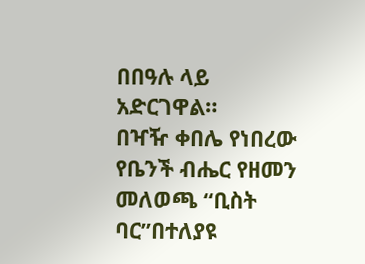በበዓሉ ላይ አድርገዋል።
በዣዥ ቀበሌ የነበረው የቤንች ብሔር የዘመን መለወጫ “ቢስት ባር”በተለያዩ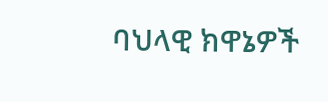ባህላዊ ክዋኔዎች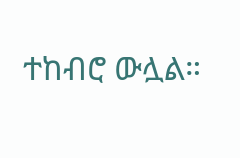ተከብሮ ውሏል።